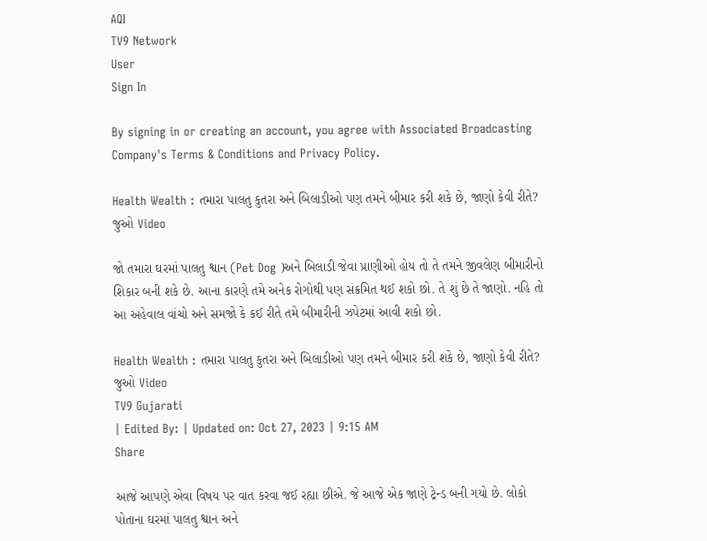AQI
TV9 Network
User
Sign In

By signing in or creating an account, you agree with Associated Broadcasting Company's Terms & Conditions and Privacy Policy.

Health Wealth : તમારા પાલતુ કુતરા અને બિલાડીઓ પણ તમને બીમાર કરી શકે છે, જાણો કેવી રીતે? જુઓ Video

જો તમારા ઘરમાં પાલતુ શ્વાન (Pet Dog )અને બિલાડી જેવા પ્રાણીઓ હોય તો તે તમને જીવલેણ બીમારીનો શિકાર બની શકે છે. આના કારણે તમે અનેક રોગોથી પણ સંક્રમિત થઈ શકો છો. તે શું છે તે જાણો. નહિ તો આ અહેવાલ વાંચો અને સમજો કે કઈ રીતે તમે બીમારીની ઝપેટમાં આવી શકો છો.

Health Wealth : તમારા પાલતુ કુતરા અને બિલાડીઓ પણ તમને બીમાર કરી શકે છે, જાણો કેવી રીતે? જુઓ Video
TV9 Gujarati
| Edited By: | Updated on: Oct 27, 2023 | 9:15 AM
Share

આજે આપણે એવા વિષય પર વાત કરવા જઈ રહ્યા છીએ. જે આજે એક જાણે ટ્રેન્ડ બની ગયો છે. લોકો પોતાના ઘરમાં પાલતુ શ્વાન અને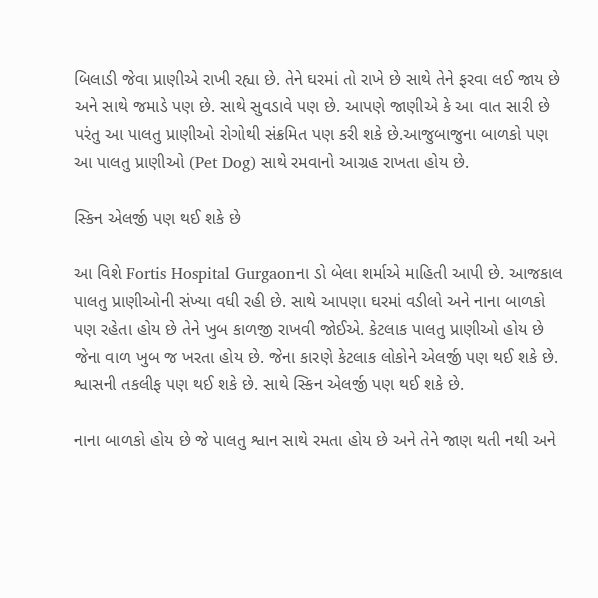બિલાડી જેવા પ્રાણીએ રાખી રહ્યા છે. તેને ઘરમાં તો રાખે છે સાથે તેને ફરવા લઈ જાય છે અને સાથે જમાડે પણ છે. સાથે સુવડાવે પણ છે. આપણે જાણીએ કે આ વાત સારી છે પરંતુ આ પાલતુ પ્રાણીઓ રોગોથી સંક્રમિત પણ કરી શકે છે.આજુબાજુના બાળકો પણ આ પાલતુ પ્રાણીઓ (Pet Dog) સાથે રમવાનો આગ્રહ રાખતા હોય છે.

સ્કિન એલર્જી પણ થઈ શકે છે

આ વિશે Fortis Hospital Gurgaonના ડો બેલા શર્માએ માહિતી આપી છે. આજકાલ પાલતુ પ્રાણીઓની સંખ્યા વધી રહી છે. સાથે આપણા ઘરમાં વડીલો અને નાના બાળકો પણ રહેતા હોય છે તેને ખુબ કાળજી રાખવી જોઈએ. કેટલાક પાલતુ પ્રાણીઓ હોય છે જેના વાળ ખુબ જ ખરતા હોય છે. જેના કારણે કેટલાક લોકોને એલર્જી પણ થઈ શકે છે. શ્વાસની તકલીફ પણ થઈ શકે છે. સાથે સ્કિન એલર્જી પણ થઈ શકે છે.

નાના બાળકો હોય છે જે પાલતુ શ્વાન સાથે રમતા હોય છે અને તેને જાણ થતી નથી અને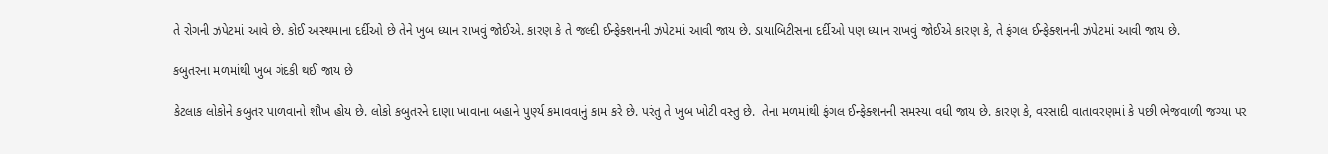તે રોગની ઝપેટમાં આવે છે. કોઈ અસ્થમાના દર્દીઓ છે તેને ખુબ ધ્યાન રાખવું જોઈએ. કારણ કે તે જલ્દી ઈન્ફેક્શનની ઝપેટમાં આવી જાય છે. ડાયાબિટીસના દર્દીઓ પણ ધ્યાન રાખવું જોઈએ કારણ કે, તે ફંગલ ઈન્ફેક્શનની ઝપેટમાં આવી જાય છે.

કબુતરના મળમાંથી ખુબ ગંદકી થઈ જાય છે

કેટલાક લોકોને કબુતર પાળવાનો શૌખ હોય છે. લોકો કબુતરને દાણા ખાવાના બહાને પુર્ણ્ય કમાવવાનું કામ કરે છે. પરંતુ તે ખુબ ખોટી વસ્તુ છે.  તેના મળમાંથી ફંગલ ઈન્ફેક્શનની સમસ્યા વધી જાય છે. કારણ કે, વરસાદી વાતાવરણમાં કે પછી ભેજવાળી જગ્યા પર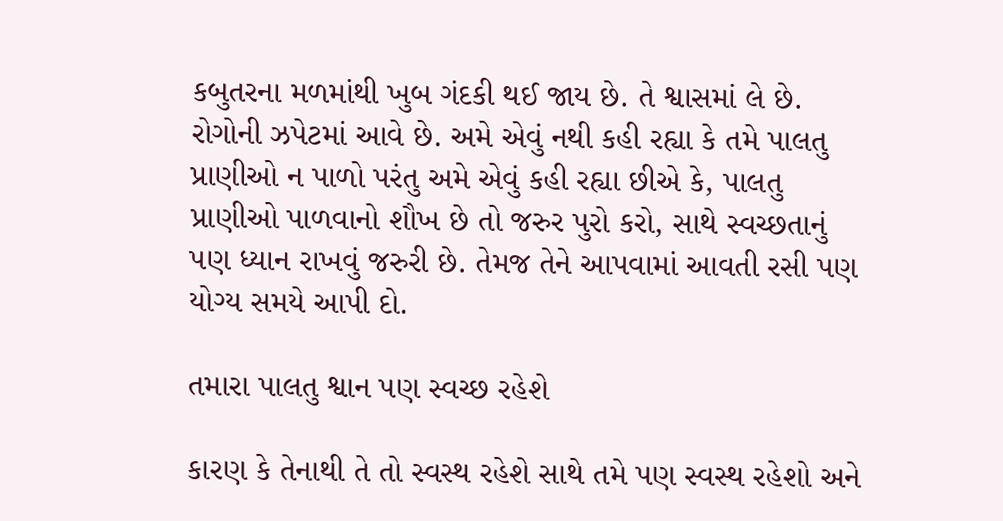કબુતરના મળમાંથી ખુબ ગંદકી થઈ જાય છે. તે શ્વાસમાં લે છે. રોગોની ઝપેટમાં આવે છે. અમે એવું નથી કહી રહ્યા કે તમે પાલતુ પ્રાણીઓ ન પાળો પરંતુ અમે એવું કહી રહ્યા છીએ કે, પાલતુ પ્રાણીઓ પાળવાનો શૌખ છે તો જરુર પુરો કરો, સાથે સ્વચ્છતાનું પણ ધ્યાન રાખવું જરુરી છે. તેમજ તેને આપવામાં આવતી રસી પણ યોગ્ય સમયે આપી દો.

તમારા પાલતુ શ્વાન પણ સ્વચ્છ રહેશે

કારણ કે તેનાથી તે તો સ્વસ્થ રહેશે સાથે તમે પણ સ્વસ્થ રહેશો અને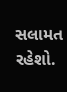સલામત રહેશો.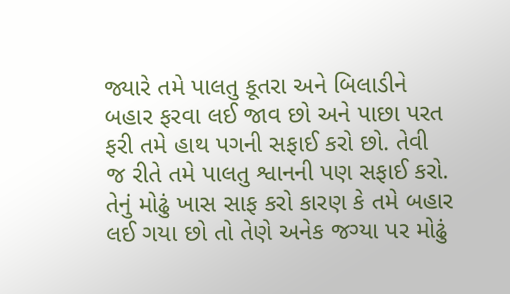જ્યારે તમે પાલતુ કૂતરા અને બિલાડીને બહાર ફરવા લઈ જાવ છો અને પાછા પરત ફરી તમે હાથ પગની સફાઈ કરો છો. તેવી જ રીતે તમે પાલતુ શ્વાનની પણ સફાઈ કરો. તેનું મોઢું ખાસ સાફ કરો કારણ કે તમે બહાર લઈ ગયા છો તો તેણે અનેક જગ્યા પર મોઢું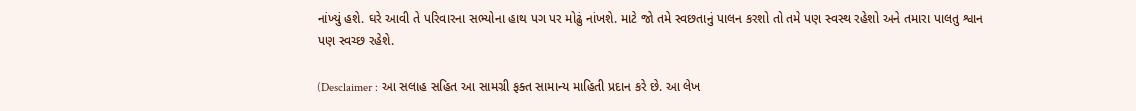નાંખ્યું હશે. ઘરે આવી તે પરિવારના સભ્યોના હાથ પગ પર મોઢું નાંખશે. માટે જો તમે સ્વછતાનું પાલન કરશો તો તમે પણ સ્વસ્થ રહેશો અને તમારા પાલતુ શ્વાન પણ સ્વચ્છ રહેશે.

(Desclaimer : આ સલાહ સહિત આ સામગ્રી ફક્ત સામાન્ય માહિતી પ્રદાન કરે છે. આ લેખ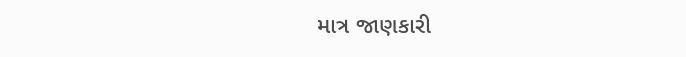માત્ર જાણકારી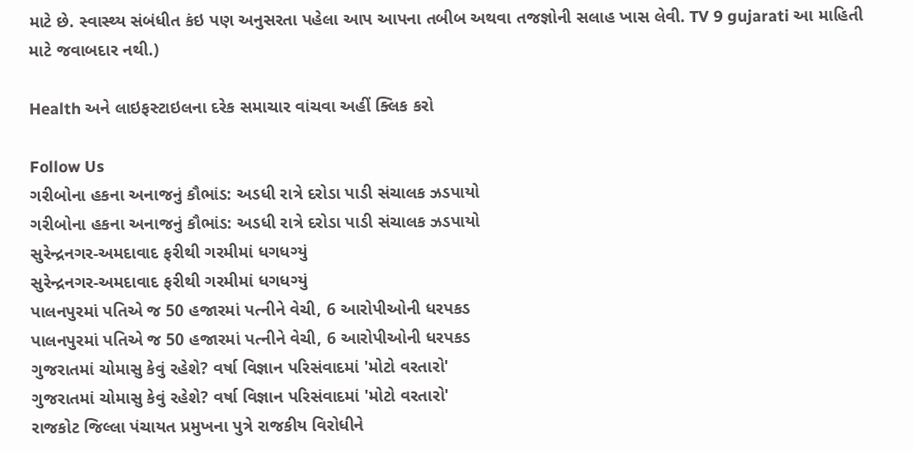માટે છે. સ્વાસ્થ્ય સંબંધીત કંઇ પણ અનુસરતા પહેલા આપ આપના તબીબ અથવા તજજ્ઞોની સલાહ ખાસ લેવી. TV 9 gujarati આ માહિતી માટે જવાબદાર નથી.)

Health અને લાઇફસ્ટાઇલના દરેક સમાચાર વાંચવા અહીં ક્લિક કરો

Follow Us
ગરીબોના હકના અનાજનું કૌભાંડ: અડધી રાત્રે દરોડા પાડી સંચાલક ઝડપાયો
ગરીબોના હકના અનાજનું કૌભાંડ: અડધી રાત્રે દરોડા પાડી સંચાલક ઝડપાયો
સુરેન્દ્રનગર-અમદાવાદ ફરીથી ગરમીમાં ધગધગ્યું
સુરેન્દ્રનગર-અમદાવાદ ફરીથી ગરમીમાં ધગધગ્યું
પાલનપુરમાં પતિએ જ 50 હજારમાં પત્નીને વેચી, 6 આરોપીઓની ધરપકડ
પાલનપુરમાં પતિએ જ 50 હજારમાં પત્નીને વેચી, 6 આરોપીઓની ધરપકડ
ગુજરાતમાં ચોમાસુ કેવું રહેશે? વર્ષા વિજ્ઞાન પરિસંવાદમાં 'મોટો વરતારો'
ગુજરાતમાં ચોમાસુ કેવું રહેશે? વર્ષા વિજ્ઞાન પરિસંવાદમાં 'મોટો વરતારો'
રાજકોટ જિલ્લા પંચાયત પ્રમુખના પુત્રે રાજકીય વિરોધીને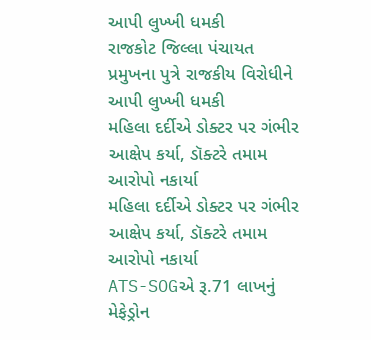આપી લુખ્ખી ધમકી
રાજકોટ જિલ્લા પંચાયત પ્રમુખના પુત્રે રાજકીય વિરોધીને આપી લુખ્ખી ધમકી
મહિલા દર્દીએ ડોક્ટર પર ગંભીર આક્ષેપ કર્યા, ડૉક્ટરે તમામ આરોપો નકાર્યા
મહિલા દર્દીએ ડોક્ટર પર ગંભીર આક્ષેપ કર્યા, ડૉક્ટરે તમામ આરોપો નકાર્યા
ATS-SOGએ રૂ.71 લાખનું મેફેડ્રોન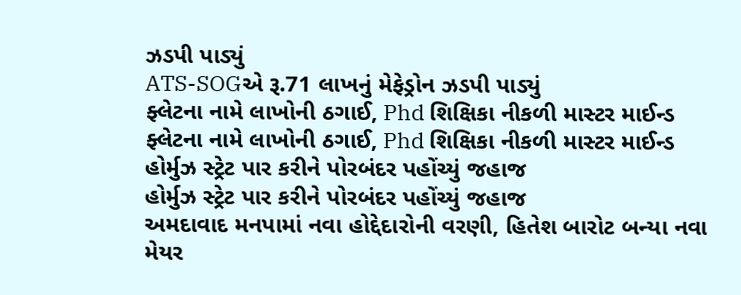ઝડપી પાડ્યું
ATS-SOGએ રૂ.71 લાખનું મેફેડ્રોન ઝડપી પાડ્યું
ફ્લેટના નામે લાખોની ઠગાઈ, Phd શિક્ષિકા નીકળી માસ્ટર માઈન્ડ
ફ્લેટના નામે લાખોની ઠગાઈ, Phd શિક્ષિકા નીકળી માસ્ટર માઈન્ડ
હોર્મુઝ સ્ટ્રેટ પાર કરીને પોરબંદર પહોંચ્યું જહાજ
હોર્મુઝ સ્ટ્રેટ પાર કરીને પોરબંદર પહોંચ્યું જહાજ
અમદાવાદ મનપામાં નવા હોદ્દેદારોની વરણી, હિતેશ બારોટ બન્યા નવા મેયર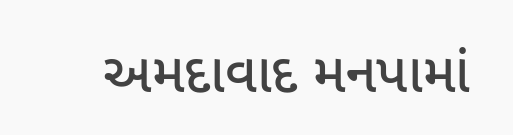અમદાવાદ મનપામાં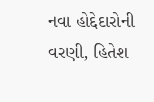નવા હોદ્દેદારોની વરણી, હિતેશ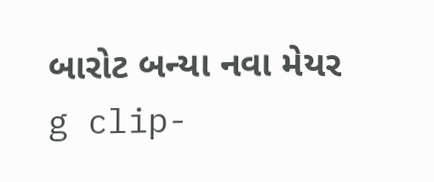બારોટ બન્યા નવા મેયર
g clip-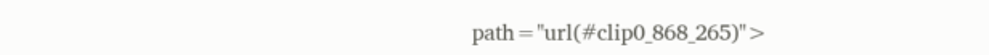path="url(#clip0_868_265)">